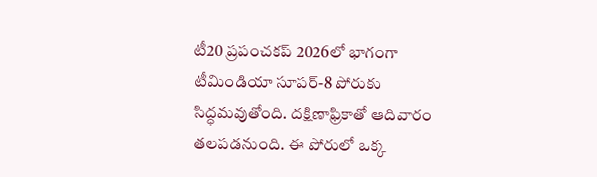టీ20 ప్రపంచకప్ 2026లో భాగంగా టీమిండియా సూపర్-8 పోరుకు సిద్ధమవుతోంది. దక్షిణాఫ్రికాతో ఆదివారం తలపడనుంది. ఈ పోరులో ఒక్క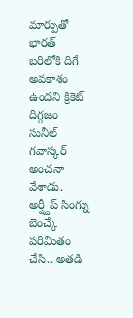మార్పుతో భారత్ బరిలోకి దిగే అవకాశం ఉందని క్రికెట్ దిగ్గజం సునీల్ గవాస్కర్ అంచనా వేశాడు. అర్ష్దీప్ సింగ్ను బెంచ్కే పరిమితం చేసి.. అతడి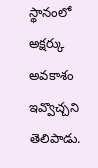స్థానంలో అక్షర్కు అవకాశం ఇవ్వొచ్చని తెలిపాడు.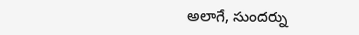అలాగే, సుందర్ను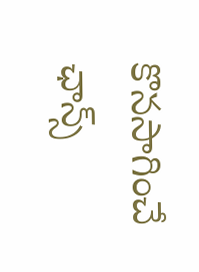కొనసాగించే ఛాన్స్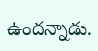ఉందన్నాడు.